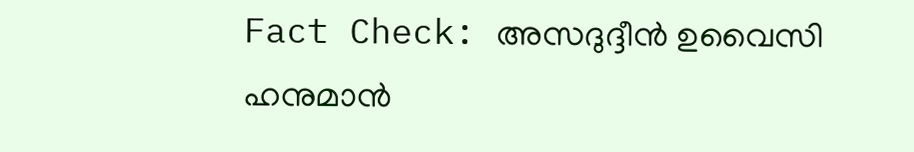Fact Check: അസദുദ്ദീന്‍ ഉവൈസി ഹനുമാന്‍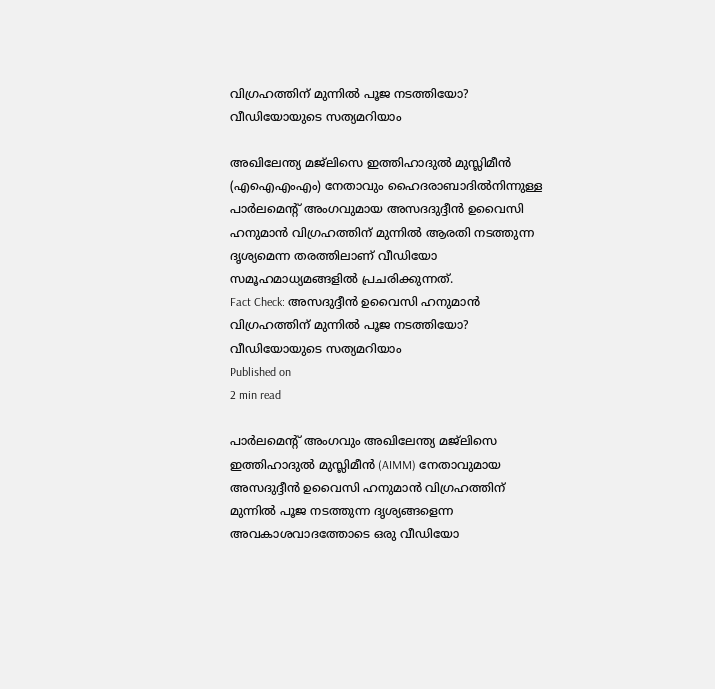വിഗ്രഹത്തിന് മുന്നില്‍ പൂജ നടത്തിയോ? വീഡിയോയുടെ സത്യമറിയാം

അഖിലേന്ത്യ മജ്ലിസെ ഇത്തിഹാദുല്‍ മുസ്ലിമീന്‍ (എഐഎംഎം) നേതാവും ഹൈദരാബാദില്‍നിന്നുള്ള പാര്‍ലമെന്റ് അംഗവുമായ അസദദുദ്ദീന്‍ ഉവൈസി ഹനുമാന്‍ വിഗ്രഹത്തിന് മുന്നില്‍ ആരതി നടത്തുന്ന ദൃശ്യമെന്ന തരത്തിലാണ് വീഡിയോ സമൂഹമാധ്യമങ്ങളില്‍ പ്രചരിക്കുന്നത്.
Fact Check: അസദുദ്ദീന്‍ ഉവൈസി ഹനുമാന്‍ വിഗ്രഹത്തിന് മുന്നില്‍ പൂജ നടത്തിയോ? വീഡിയോയുടെ സത്യമറിയാം
Published on
2 min read

പാര്‍ലമെന്റ് അംഗവും അഖിലേന്ത്യ മജ്ലിസെ ഇത്തിഹാദുല്‍ മുസ്ലിമീന്‍ (AIMM) നേതാവുമായ അസദുദ്ദീന്‍ ഉവൈസി ഹനുമാന്‍ വിഗ്രഹത്തിന് മുന്നില്‍ പൂജ നടത്തുന്ന ദൃശ്യങ്ങളെന്ന അവകാശവാദത്തോടെ ഒരു വീഡിയോ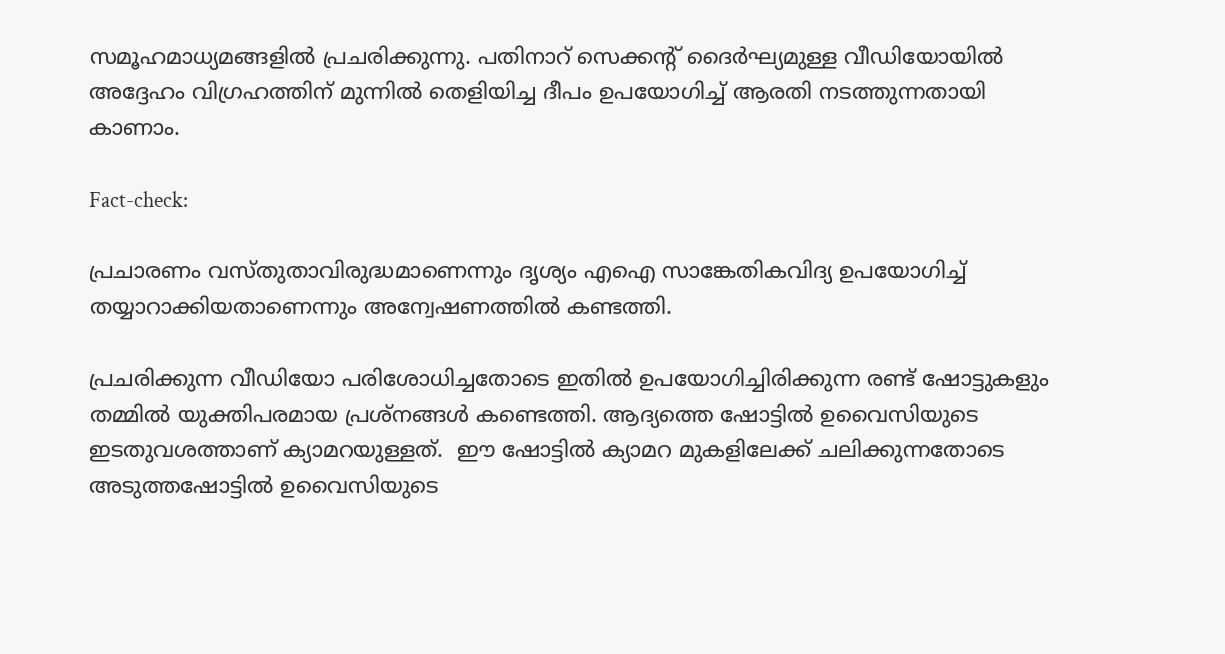സമൂഹമാധ്യമങ്ങളില്‍ പ്രചരിക്കുന്നു. പതിനാറ് സെക്കന്റ് ദൈര്‍ഘ്യമുള്ള വീഡിയോയില്‍ അദ്ദേഹം വിഗ്രഹത്തിന് മുന്നില്‍ തെളിയിച്ച ദീപം ഉപയോഗിച്ച് ആരതി നടത്തുന്നതായി കാണാം.

Fact-check:

പ്രചാരണം വസ്തുതാവിരുദ്ധമാണെന്നും ദൃശ്യം എഐ സാങ്കേതികവിദ്യ ഉപയോഗിച്ച് തയ്യാറാക്കിയതാണെന്നും അന്വേഷണത്തില്‍ കണ്ടത്തി.

പ്രചരിക്കുന്ന വീഡിയോ പരിശോധിച്ചതോടെ ഇതില്‍ ഉപയോഗിച്ചിരിക്കുന്ന രണ്ട് ഷോട്ടുകളും തമ്മില്‍ യുക്തിപരമായ പ്രശ്നങ്ങള്‍ കണ്ടെത്തി. ആദ്യത്തെ ഷോട്ടില്‍ ഉവൈസിയുടെ ഇടതുവശത്താണ് ക്യാമറയുള്ളത്.  ഈ ഷോട്ടില്‍ ക്യാമറ മുകളിലേക്ക് ചലിക്കുന്നതോടെ അടുത്തഷോട്ടില്‍ ഉവൈസിയുടെ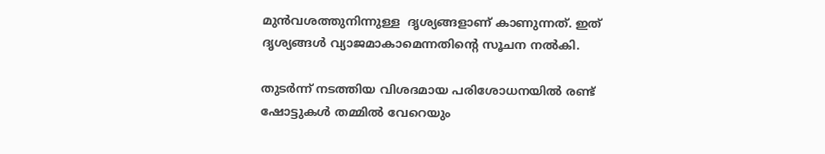മുന്‍വശത്തുനിന്നുള്ള  ദൃശ്യങ്ങളാണ് കാണുന്നത്. ഇത് ദൃശ്യങ്ങള്‍ വ്യാജമാകാമെന്നതിന്റെ സൂചന നല്‍കി.

തുടര്‍ന്ന് നടത്തിയ വിശദമായ പരിശോധനയില്‍ രണ്ട് ഷോട്ടുകള്‍ തമ്മില്‍ വേറെയും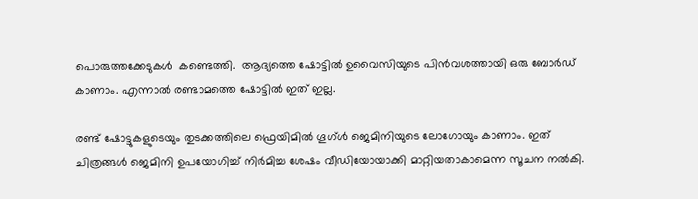പൊരുത്തക്കേടുകള്‍  കണ്ടെത്തി.  ആദ്യത്തെ ഷോട്ടില്‍ ഉവൈസിയുടെ പിന്‍വശത്തായി ഒരു ബോര്‍ഡ് കാണാം. എന്നാല്‍ രണ്ടാമത്തെ ഷോട്ടില്‍ ഇത് ഇല്ല.

രണ്ട് ഷോട്ടുകളുടെയും തുടക്കത്തിലെ ഫ്രെയിമില്‍ ഗൂഗ്ള്‍ ജെമിനിയുടെ ലോഗോയും കാണാം. ഇത് ചിത്രങ്ങള്‍ ജെമിനി ഉപയോഗിച്ച് നിര്‍മിച്ച ശേഷം വീഡിയോയാക്കി മാറ്റിയതാകാമെന്ന സൂചന നല്‍കി.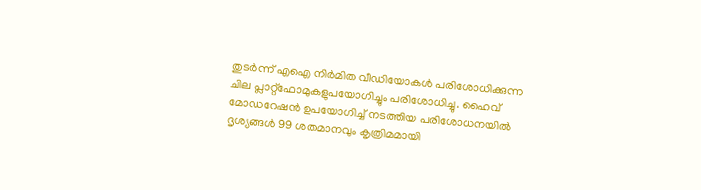തുടര്‍ന്ന് എഐ നിര്‍മിത വീഡിയോകള്‍ പരിശോധിക്കുന്ന ചില പ്ലാറ്റ്ഫോമുകളുപയോഗിച്ചും പരിശോധിച്ചു. ഹൈവ് മോഡറേഷന്‍ ഉപയോഗിച്ച് നടത്തിയ പരിശോധനയില്‍ ദൃശ്യങ്ങള്‍ 99 ശതമാനവും കൃത്രിമമായി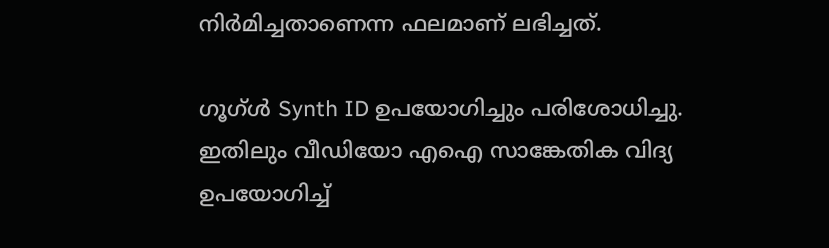നിര്‍മിച്ചതാണെന്ന ഫലമാണ് ലഭിച്ചത്.

ഗൂഗ്ള്‍ Synth ID ഉപയോഗിച്ചും പരിശോധിച്ചു. ഇതിലും വീഡിയോ എഐ സാങ്കേതിക വിദ്യ ഉപയോഗിച്ച്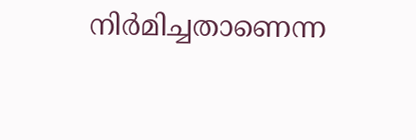നിര്‍മിച്ചതാണെന്ന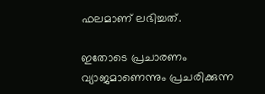ഫലമാണ് ലഭിച്ചത്.

ഇതോടെ പ്രചാരണം വ്യാജമാണെന്നും പ്രചരിക്കുന്ന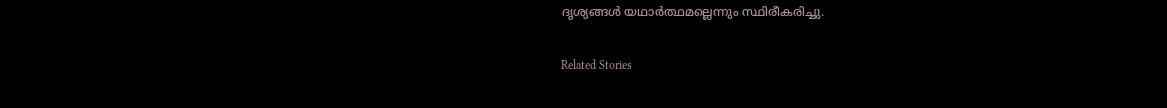ദൃശ്യങ്ങള്‍ യഥാര്‍ത്ഥമല്ലെന്നും സ്ഥിരീകരിച്ചു.

Related Stories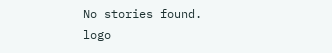No stories found.
logo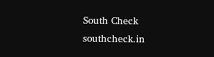South Check
southcheck.in